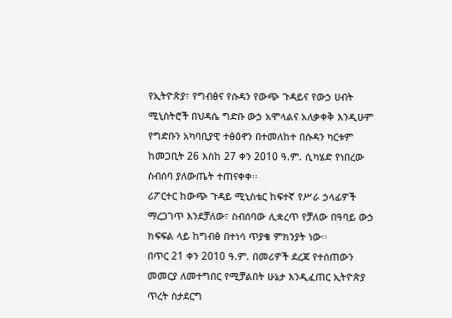የኢትዮጵያ፣ የግብፅና የሱዳን የውጭ ጉዳይና የውኃ ሀብት ሚኒስትሮች በህዳሴ ግድቡ ውኃ አሞላልና አለቃቀቅ እንዲሁም የግድቡን አካባቢያዊ ተፅዕኖን በተመለከተ በሱዳን ካርቱም ከመጋቢት 26 እስከ 27 ቀን 2010 ዓ.ም. ሲካሄድ የነበረው ስብሰባ ያለውጤት ተጠናቀቀ፡፡
ሪፖርተር ከውጭ ጉዳይ ሚኒስቴር ከፍተኛ የሥራ ኃላፊዎች ማረጋገጥ እንደቻለው፣ ስብሰባው ሊቋረጥ የቻለው በዓባይ ውኃ ክፍፍል ላይ ከግብፅ በተነሳ ጥያቄ ምክንያት ነው፡፡
በጥር 21 ቀን 2010 ዓ.ም. በመሪዎች ደረጃ የተሰጠውን መመርያ ለመተግበር የሚቻልበት ሁኔታ እንዲፈጠር ኢትዮጵያ ጥረት ስታደርግ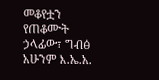መቆየቷን የጠቆሙት ኃላፊው፣ ግብፅ አሁንም እ.ኤ.አ.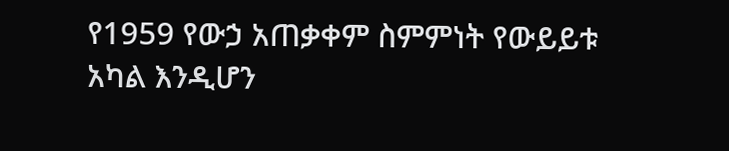የ1959 የውኃ አጠቃቀም ስምምነት የውይይቱ አካል እንዲሆን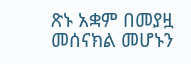ጽኑ አቋም በመያዟ መሰናክል መሆኑን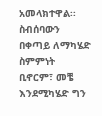አመላክተዋል፡፡
ስብሰባውን በቀጣይ ለማካሄድ ስምምነት ቢኖርም፣ መቼ እንደሚካሄድ ግን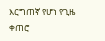እርግጠኛ የሆነ የጊዜ ቀጠሮ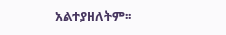አልተያዘለትም፡፡